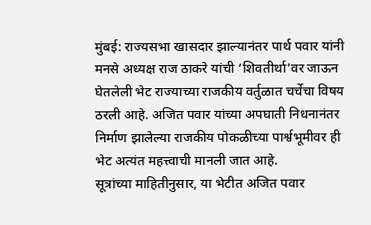मुंबई: राज्यसभा खासदार झाल्यानंतर पार्थ पवार यांनी मनसे अध्यक्ष राज ठाकरे यांची ‘शिवतीर्था’वर जाऊन घेतलेली भेट राज्याच्या राजकीय वर्तुळात चर्चेचा विषय ठरली आहे. अजित पवार यांच्या अपघाती निधनानंतर निर्माण झालेल्या राजकीय पोकळीच्या पार्श्वभूमीवर ही भेट अत्यंत महत्त्वाची मानली जात आहे.
सूत्रांच्या माहितीनुसार, या भेटीत अजित पवार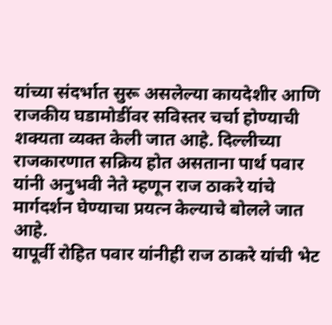यांच्या संदर्भात सुरू असलेल्या कायदेशीर आणि राजकीय घडामोडींवर सविस्तर चर्चा होण्याची शक्यता व्यक्त केली जात आहे. दिल्लीच्या राजकारणात सक्रिय होत असताना पार्थ पवार यांनी अनुभवी नेते म्हणून राज ठाकरे यांचे मार्गदर्शन घेण्याचा प्रयत्न केल्याचे बोलले जात आहे.
यापूर्वी रोहित पवार यांनीही राज ठाकरे यांची भेट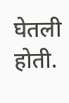घेतली होती.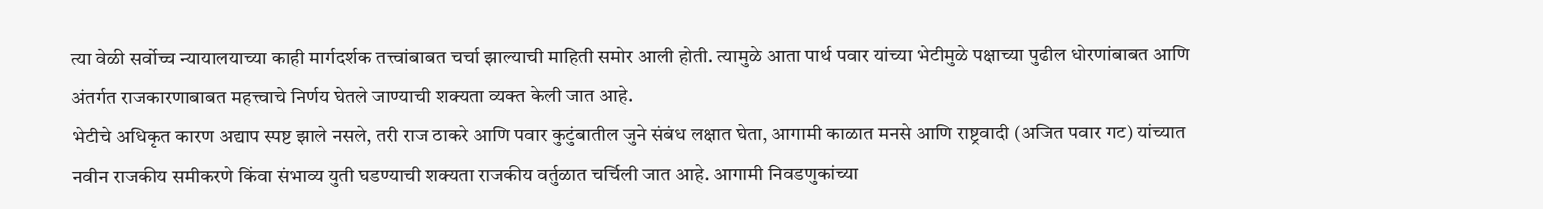त्या वेळी सर्वोच्च न्यायालयाच्या काही मार्गदर्शक तत्त्वांबाबत चर्चा झाल्याची माहिती समोर आली होती. त्यामुळे आता पार्थ पवार यांच्या भेटीमुळे पक्षाच्या पुढील धोरणांबाबत आणि अंतर्गत राजकारणाबाबत महत्त्वाचे निर्णय घेतले जाण्याची शक्यता व्यक्त केली जात आहे.
भेटीचे अधिकृत कारण अद्याप स्पष्ट झाले नसले, तरी राज ठाकरे आणि पवार कुटुंबातील जुने संबंध लक्षात घेता, आगामी काळात मनसे आणि राष्ट्रवादी (अजित पवार गट) यांच्यात नवीन राजकीय समीकरणे किंवा संभाव्य युती घडण्याची शक्यता राजकीय वर्तुळात चर्चिली जात आहे. आगामी निवडणुकांच्या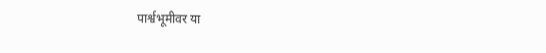पार्श्वभूमीवर या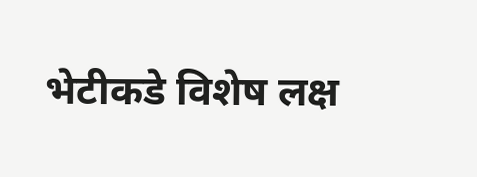भेटीकडे विशेष लक्ष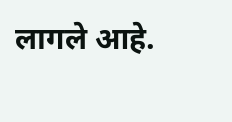लागले आहे.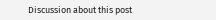Discussion about this post